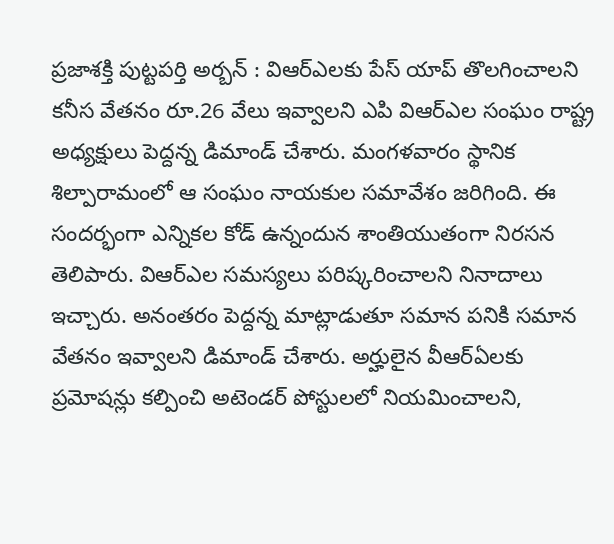ప్రజాశక్తి పుట్టపర్తి అర్బన్ : విఆర్ఎలకు పేస్ యాప్ తొలగించాలని కనీస వేతనం రూ.26 వేలు ఇవ్వాలని ఎపి విఆర్ఎల సంఘం రాష్ట్ర అధ్యక్షులు పెద్దన్న డిమాండ్ చేశారు. మంగళవారం స్థానిక శిల్పారామంలో ఆ సంఘం నాయకుల సమావేశం జరిగింది. ఈ సందర్భంగా ఎన్నికల కోడ్ ఉన్నందున శాంతియుతంగా నిరసన తెలిపారు. విఆర్ఎల సమస్యలు పరిష్కరించాలని నినాదాలు ఇచ్చారు. అనంతరం పెద్దన్న మాట్లాడుతూ సమాన పనికి సమాన వేతనం ఇవ్వాలని డిమాండ్ చేశారు. అర్హులైన వీఆర్ఏలకు ప్రమోషన్లు కల్పించి అటెండర్ పోస్టులలో నియమించాలని,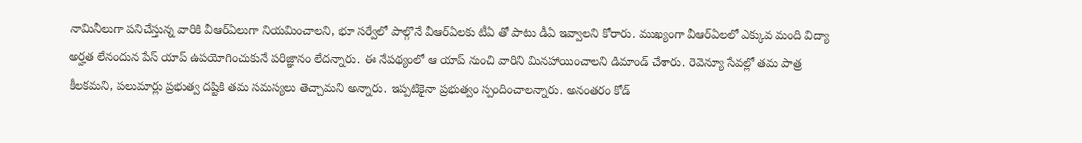నామినీలుగా పనిచేస్తున్న వారికి వీఆర్ఏలుగా నియమించాలని, భూ సర్వేలో పాల్గొనే వీఆర్ఏలకు టీఏ తో పాటు డీఏ ఇవ్వాలని కోరారు. ముఖ్యంగా వీఆర్ఏలలో ఎక్కువ మంది విద్యా అర్హత లేనందున పేస్ యాప్ ఉపయోగించుకునే పరిజ్ఞానం లేదన్నారు. ఈ నేపథ్యంలో ఆ యాప్ నుంచి వారిని మినహాయించాలని డిమాండ్ చేశారు. రెవెన్యూ సేవల్లో తమ పాత్ర కీలకమని, పలుమార్లు ప్రభుత్వ దష్టికి తమ సమస్యలు తెచ్చామని అన్నారు. ఇప్పటికైనా ప్రభుత్వం స్పందించాలన్నారు. అనంతరం కోడ్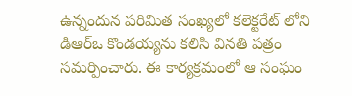ఉన్నందున పరిమిత సంఖ్యలో కలెక్టరేట్ లోని డిఆర్ఒ కొండయ్యను కలిసి వినతి పత్రం సమర్పించారు. ఈ కార్యక్రమంలో ఆ సంఘం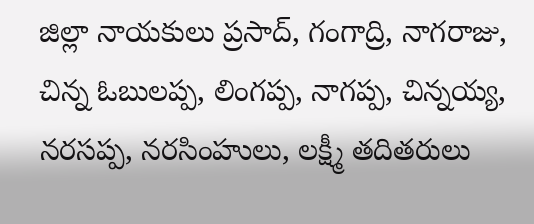జిల్లా నాయకులు ప్రసాద్, గంగాద్రి, నాగరాజు, చిన్న ఓబులప్ప, లింగప్ప, నాగప్ప, చిన్నయ్య, నరసప్ప, నరసింహులు, లక్ష్మీ తదితరులు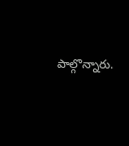పాల్గొన్నారు.